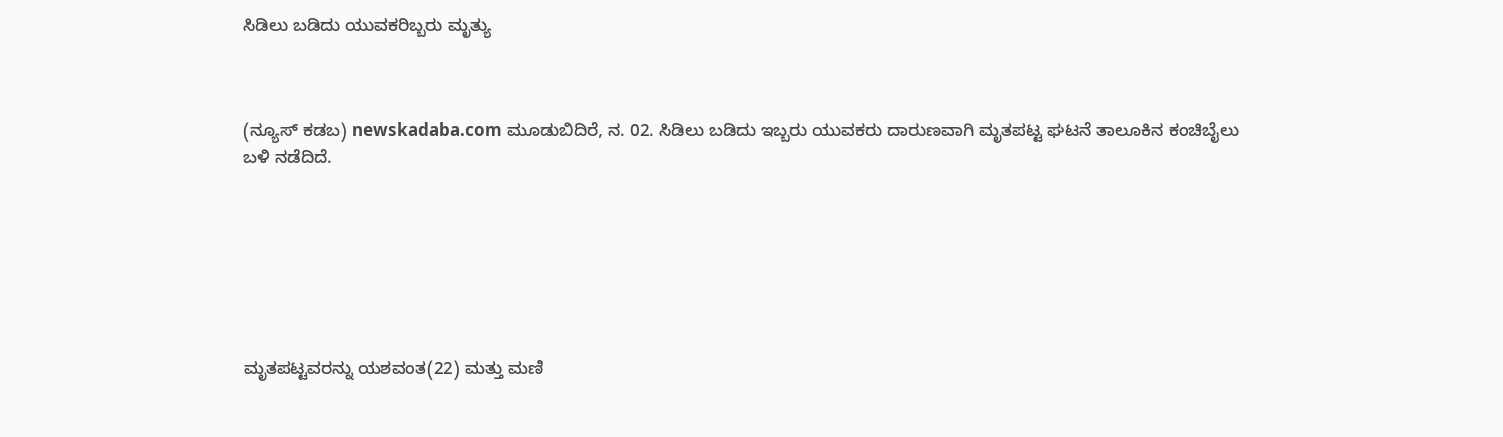ಸಿಡಿಲು ಬಡಿದು‌ ಯುವಕರಿಬ್ಬರು ಮೃತ್ಯು



(ನ್ಯೂಸ್ ಕಡಬ) newskadaba.com ಮೂಡುಬಿದಿರೆ, ನ. 02. ಸಿಡಿಲು ಬಡಿದು ಇಬ್ಬರು ಯುವಕರು ದಾರುಣವಾಗಿ ಮೃತಪಟ್ಟ ಘಟನೆ ತಾಲೂಕಿನ ಕಂಚಿಬೈಲು ಬಳಿ ನಡೆದಿದೆ.







ಮೃತಪಟ್ಟವರನ್ನು ಯಶವಂತ(22) ಮತ್ತು ಮಣಿ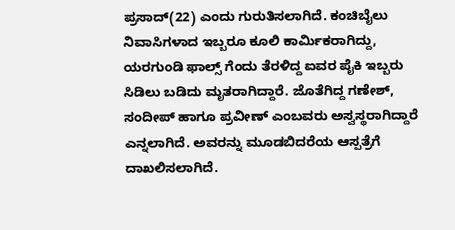ಪ್ರಸಾದ್(22) ಎಂದು ಗುರುತಿಸಲಾಗಿದೆ. ಕಂಚಿಬೈಲು ನಿವಾಸಿಗಳಾದ ಇಬ್ಬರೂ ಕೂಲಿ ಕಾರ್ಮಿಕರಾಗಿದ್ದು, ಯರಗುಂಡಿ ಫಾಲ್ಸ್ ಗೆಂದು ತೆರಳಿದ್ದ ಐವರ ಪೈಕಿ ಇಬ್ಬರು ಸಿಡಿಲು ಬಡಿದು ಮೃತರಾಗಿದ್ದಾರೆ. ಜೊತೆಗಿದ್ದ ಗಣೇಶ್, ಸಂದೀಪ್ ಹಾಗೂ ಪ್ರವೀಣ್ ಎಂಬವರು ಅಸ್ವಸ್ಥರಾಗಿದ್ದಾರೆ ಎನ್ನಲಾಗಿದೆ. ಅವರನ್ನು ಮೂಡಬಿದರೆಯ ಆಸ್ಪತ್ರೆಗೆ ದಾಖಲಿಸಲಾಗಿದೆ.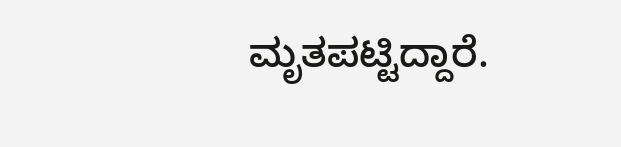ಮೃತಪಟ್ಟಿದ್ದಾರೆ.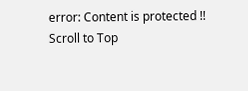error: Content is protected !!
Scroll to Top